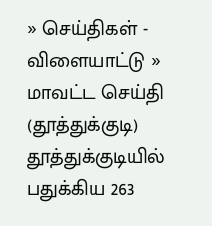» செய்திகள் - விளையாட்டு » மாவட்ட செய்தி (தூத்துக்குடி)
தூத்துக்குடியில் பதுக்கிய 263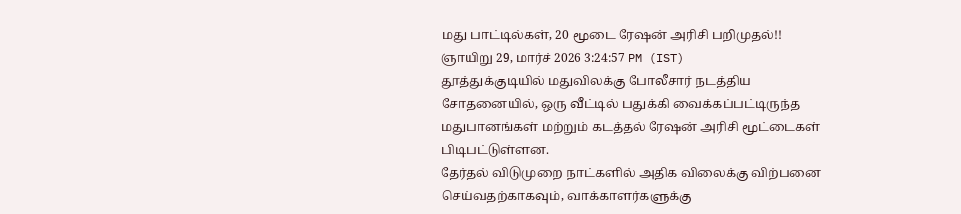மது பாட்டில்கள், 20 மூடை ரேஷன் அரிசி பறிமுதல்!!
ஞாயிறு 29, மார்ச் 2026 3:24:57 PM (IST)
தூத்துக்குடியில் மதுவிலக்கு போலீசார் நடத்திய சோதனையில், ஒரு வீட்டில் பதுக்கி வைக்கப்பட்டிருந்த மதுபானங்கள் மற்றும் கடத்தல் ரேஷன் அரிசி மூட்டைகள் பிடிபட்டுள்ளன.
தேர்தல் விடுமுறை நாட்களில் அதிக விலைக்கு விற்பனை செய்வதற்காகவும், வாக்காளர்களுக்கு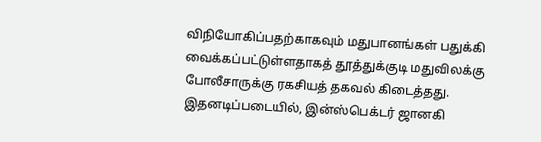விநியோகிப்பதற்காகவும் மதுபானங்கள் பதுக்கி வைக்கப்பட்டுள்ளதாகத் தூத்துக்குடி மதுவிலக்கு போலீசாருக்கு ரகசியத் தகவல் கிடைத்தது. இதனடிப்படையில், இன்ஸ்பெக்டர் ஜானகி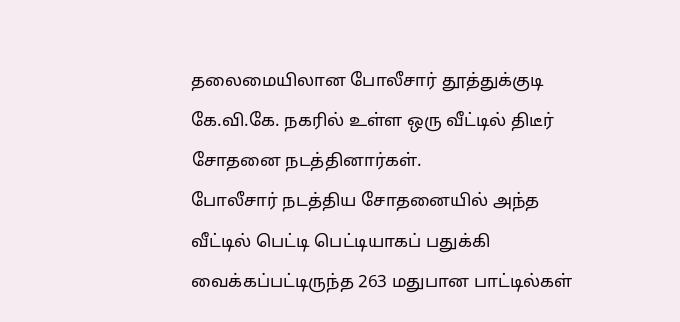தலைமையிலான போலீசார் தூத்துக்குடி கே.வி.கே. நகரில் உள்ள ஒரு வீட்டில் திடீர் சோதனை நடத்தினார்கள்.
போலீசார் நடத்திய சோதனையில் அந்த வீட்டில் பெட்டி பெட்டியாகப் பதுக்கி வைக்கப்பட்டிருந்த 263 மதுபான பாட்டில்கள்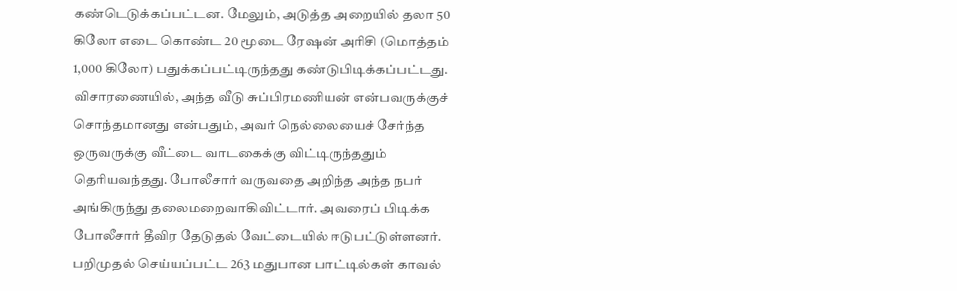கண்டெடுக்கப்பட்டன. மேலும், அடுத்த அறையில் தலா 50 கிலோ எடை கொண்ட 20 மூடை ரேஷன் அரிசி (மொத்தம் 1,000 கிலோ) பதுக்கப்பட்டிருந்தது கண்டுபிடிக்கப்பட்டது.
விசாரணையில், அந்த வீடு சுப்பிரமணியன் என்பவருக்குச் சொந்தமானது என்பதும், அவர் நெல்லையைச் சேர்ந்த ஒருவருக்கு வீட்டை வாடகைக்கு விட்டிருந்ததும் தெரியவந்தது. போலீசார் வருவதை அறிந்த அந்த நபர் அங்கிருந்து தலைமறைவாகிவிட்டார். அவரைப் பிடிக்க போலீசார் தீவிர தேடுதல் வேட்டையில் ஈடுபட்டுள்ளனர்.
பறிமுதல் செய்யப்பட்ட 263 மதுபான பாட்டில்கள் காவல்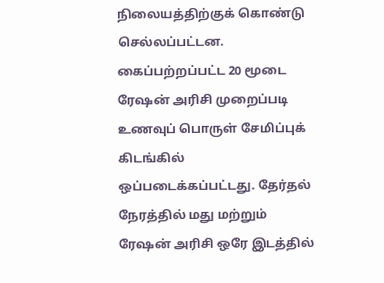நிலையத்திற்குக் கொண்டு செல்லப்பட்டன. கைப்பற்றப்பட்ட 20 மூடை ரேஷன் அரிசி முறைப்படி உணவுப் பொருள் சேமிப்புக் கிடங்கில் ஒப்படைக்கப்பட்டது. தேர்தல் நேரத்தில் மது மற்றும் ரேஷன் அரிசி ஒரே இடத்தில்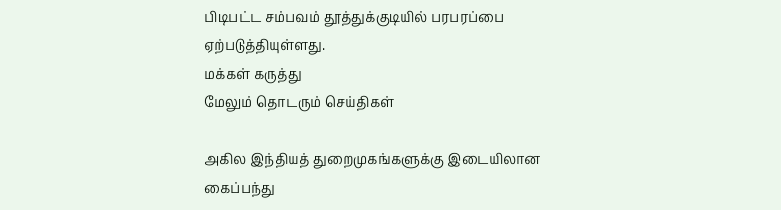பிடிபட்ட சம்பவம் தூத்துக்குடியில் பரபரப்பை ஏற்படுத்தியுள்ளது.
மக்கள் கருத்து
மேலும் தொடரும் செய்திகள்

அகில இந்தியத் துறைமுகங்களுக்கு இடையிலான கைப்பந்து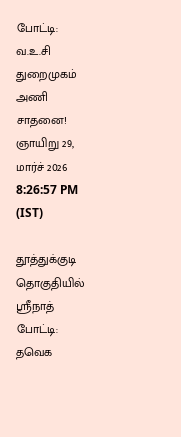போட்டி: வ.உ.சி துறைமுகம் அணி சாதனை!
ஞாயிறு 29, மார்ச் 2026 8:26:57 PM (IST)

தூத்துக்குடி தொகுதியில் ஸ்ரீநாத் போட்டி: தவெக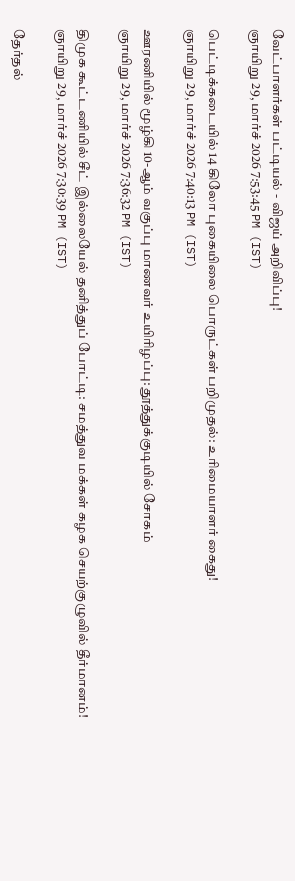வேட்பாளர்கள் பட்டியல் - விஜய் அறிவிப்பு!
ஞாயிறு 29, மார்ச் 2026 7:53:45 PM (IST)

பெட்டிக்கடையில் 14 கிலோ புகையிலை பொருட்கள் பறிமுதல்: உரிமையாளர் கைது!
ஞாயிறு 29, மார்ச் 2026 7:40:13 PM (IST)

ஊரணியில் மூழ்கி 10-ஆம் வகுப்பு மாணவர் உயிரிழப்பு: தூத்துக்குடியில் சோகம்
ஞாயிறு 29, மார்ச் 2026 7:36:32 PM (IST)

திமுக கூட்டணியில் சீட் இல்லையேல் தனித்துப் போட்டி: சமத்துவ மக்கள் கழக செயற்குழுவில் தீர்மானம்!
ஞாயிறு 29, மார்ச் 2026 7:30:39 PM (IST)

தேர்தல்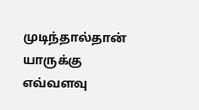முடிந்தால்தான் யாருக்கு எவ்வளவு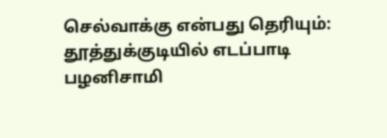செல்வாக்கு என்பது தெரியும்: தூத்துக்குடியில் எடப்பாடி பழனிசாமி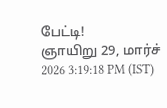பேட்டி!
ஞாயிறு 29, மார்ச் 2026 3:19:18 PM (IST)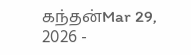கந்தன்Mar 29, 2026 -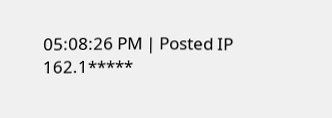05:08:26 PM | Posted IP 162.1*****